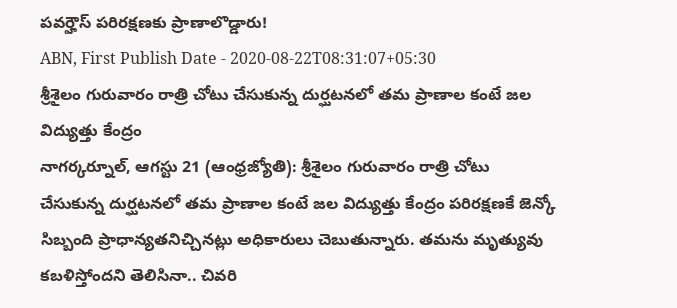పవర్హౌస్ పరిరక్షణకు ప్రాణాలొడ్డారు!
ABN, First Publish Date - 2020-08-22T08:31:07+05:30
శ్రీశైలం గురువారం రాత్రి చోటు చేసుకున్న దుర్ఘటనలో తమ ప్రాణాల కంటే జల విద్యుత్తు కేంద్రం
నాగర్కర్నూల్, ఆగస్టు 21 (ఆంధ్రజ్యోతి): శ్రీశైలం గురువారం రాత్రి చోటు చేసుకున్న దుర్ఘటనలో తమ ప్రాణాల కంటే జల విద్యుత్తు కేంద్రం పరిరక్షణకే జెన్కో సిబ్బంది ప్రాధాన్యతనిచ్చినట్లు అధికారులు చెబుతున్నారు. తమను మృత్యువు కబళిస్తోందని తెలిసినా.. చివరి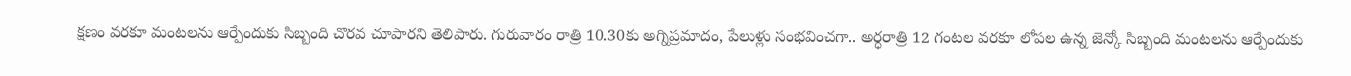క్షణం వరకూ మంటలను ఆర్పేందుకు సిబ్బంది చొరవ చూపారని తెలిపారు. గురువారం రాత్రి 10.30కు అగ్నిప్రమాదం, పేలుళ్లు సంభవించగా.. అర్ధరాత్రి 12 గంటల వరకూ లోపల ఉన్న జెన్కో సిబ్బంది మంటలను ఆర్పేందుకు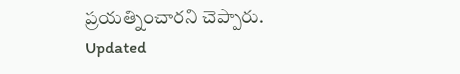ప్రయత్నించారని చెప్పారు.
Updated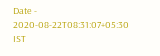Date - 2020-08-22T08:31:07+05:30 IST